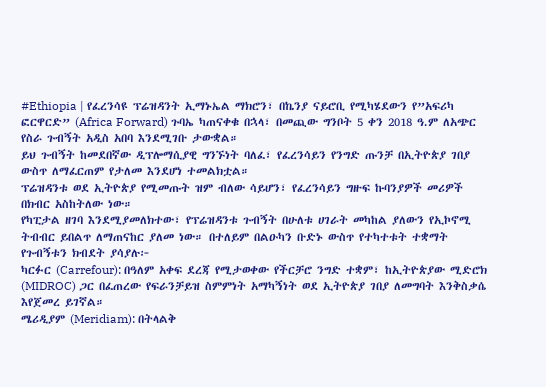#Ethiopia | የፈረንሳዩ ፕሬዝዳንት ኢማኑኤል ማክሮን፣ በኬንያ ናይሮቢ የሚካሄደውን የ”አፍሪካ ፎርዋርድ” (Africa Forward) ጉባኤ ካጠናቀቁ በኋላ፣ በመጪው ግንቦት 5 ቀን 2018 ዓ.ም ለአጭር የስራ ጉብኝት አዲስ አበባ እንደሚገቡ ታውቋል።
ይህ ጉብኝት ከመደበኛው ዲፕሎማሲያዊ ግንኙነት ባለፈ፣ የፈረንሳይን የንግድ ጡንቻ በኢትዮጵያ ገበያ ውስጥ ለማፈርጠም የታለመ እንደሆነ ተመልክቷል።
ፕሬዝዳንቱ ወደ ኢትዮጵያ የሚመጡት ዝም ብለው ሳይሆን፣ የፈረንሳይን ግዙፍ ኩባንያዎች መሪዎች በክብር አስከትለው ነው።
የካፒታል ዘገባ እንደሚያመለክተው፣ የፕሬዝዳንቱ ጉብኝት በሁለቱ ሀገራት መካከል ያለውን የኢኮኖሚ ትብብር ይበልጥ ለማጠናከር ያለመ ነው። በተለይም በልዑካን ቡድኑ ውስጥ የተካተቱት ተቋማት የጉብኝቱን ክብደት ያሳያሉ፦
ካርፉር (Carrefour): በዓለም አቀፍ ደረጃ የሚታወቀው የችርቻሮ ንግድ ተቋም፣ ከኢትዮጵያው ሚድሮክ (MIDROC) ጋር በፈጠረው የፍራንቻይዝ ስምምነት አማካኝነት ወደ ኢትዮጵያ ገበያ ለመግባት እንቅስቃሴ እየጀመረ ይገኛል።
ሜሪዲያም (Meridiam): በትላልቅ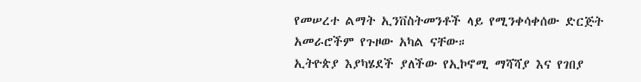የመሠረተ ልማት ኢንቨስትመንቶች ላይ የሚንቀሳቀሰው ድርጅት አመራሮችም የጉዞው አካል ናቸው።
ኢትዮጵያ እያካሄደች ያለችው የኢኮኖሚ ማሻሻያ እና የገበያ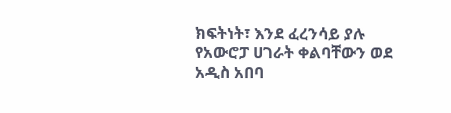ክፍትነት፣ እንደ ፈረንሳይ ያሉ የአውሮፓ ሀገራት ቀልባቸውን ወደ አዲስ አበባ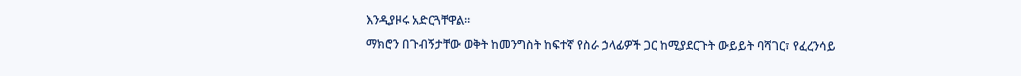እንዲያዞሩ አድርጓቸዋል።
ማክሮን በጉብኝታቸው ወቅት ከመንግስት ከፍተኛ የስራ ኃላፊዎች ጋር ከሚያደርጉት ውይይት ባሻገር፣ የፈረንሳይ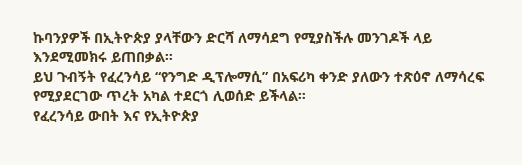ኩባንያዎች በኢትዮጵያ ያላቸውን ድርሻ ለማሳደግ የሚያስችሉ መንገዶች ላይ እንደሚመክሩ ይጠበቃል።
ይህ ጉብኝት የፈረንሳይ “የንግድ ዲፕሎማሲ” በአፍሪካ ቀንድ ያለውን ተጽዕኖ ለማሳረፍ የሚያደርገው ጥረት አካል ተደርጎ ሊወሰድ ይችላል።
የፈረንሳይ ውበት እና የኢትዮጵያ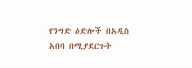የንግድ ዕድሎች በአዲስ አበባ በሚያደርጉት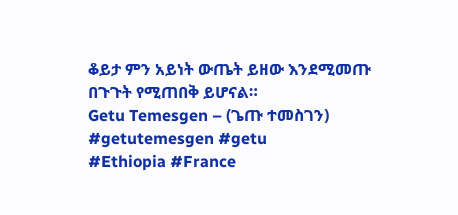ቆይታ ምን አይነት ውጤት ይዘው እንደሚመጡ በጉጉት የሚጠበቅ ይሆናል።
Getu Temesgen – (ጌጡ ተመስገን)
#getutemesgen #getu
#Ethiopia #France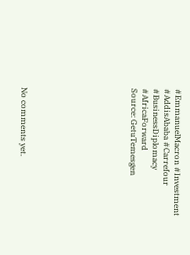#EmmanuelMacron #Investment #AddisAbaba #Carrefour #BusinessDiplomacy #AfricaForward
Source: GetuTemesgen









No comments yet.